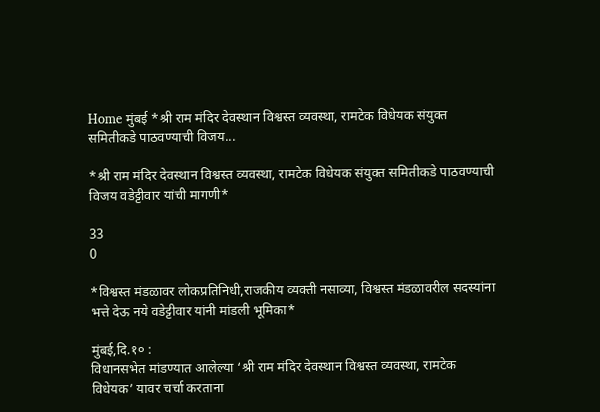Home मुंबई *श्री राम मंदिर देवस्थान विश्वस्त व्यवस्था, रामटेक विधेयक संयुक्त समितीकडे पाठवण्याची विजय...

*श्री राम मंदिर देवस्थान विश्वस्त व्यवस्था, रामटेक विधेयक संयुक्त समितीकडे पाठवण्याची विजय वडेट्टीवार यांची मागणी*

33
0

*विश्वस्त मंडळावर लोकप्रतिनिधी,राजकीय व्यक्ती नसाव्या, विश्वस्त मंडळावरील सदस्यांना भत्ते देऊ नये वडेट्टीवार यांनी मांडली भूमिका*

मुंबई,दि.१० :
विधानसभेत मांडण्यात आलेल्या ‘श्री राम मंदिर देवस्थान विश्वस्त व्यवस्था, रामटेक विधेयक’ यावर चर्चा करताना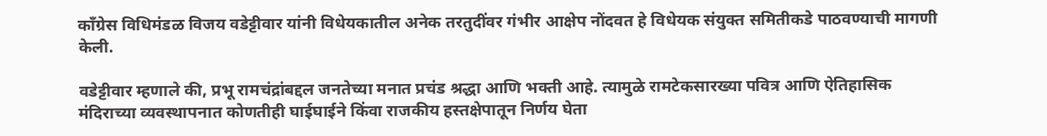काँग्रेस विधिमंडळ विजय वडेट्टीवार यांनी विधेयकातील अनेक तरतुदींवर गंभीर आक्षेप नोंदवत हे विधेयक संयुक्त समितीकडे पाठवण्याची मागणी केली.

वडेट्टीवार म्हणाले की, प्रभू रामचंद्रांबद्दल जनतेच्या मनात प्रचंड श्रद्धा आणि भक्ती आहे. त्यामुळे रामटेकसारख्या पवित्र आणि ऐतिहासिक मंदिराच्या व्यवस्थापनात कोणतीही घाईघाईने किंवा राजकीय हस्तक्षेपातून निर्णय घेता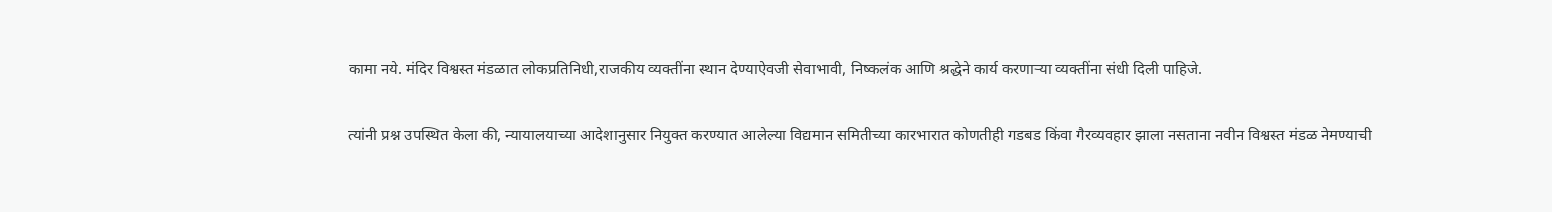कामा नये. मंदिर विश्वस्त मंडळात लोकप्रतिनिधी,राजकीय व्यक्तींना स्थान देण्याऐवजी सेवाभावी, निष्कलंक आणि श्रद्धेने कार्य करणाऱ्या व्यक्तींना संधी दिली पाहिजे.

त्यांनी प्रश्न उपस्थित केला की, न्यायालयाच्या आदेशानुसार नियुक्त करण्यात आलेल्या विद्यमान समितीच्या कारभारात कोणतीही गडबड किंवा गैरव्यवहार झाला नसताना नवीन विश्वस्त मंडळ नेमण्याची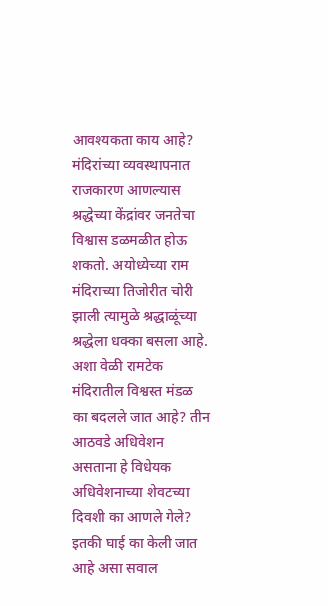आवश्यकता काय आहे? मंदिरांच्या व्यवस्थापनात राजकारण आणल्यास श्रद्धेच्या केंद्रांवर जनतेचा विश्वास डळमळीत होऊ शकतो. अयोध्येच्या राम मंदिराच्या तिजोरीत चोरी झाली त्यामुळे श्रद्धाळूंच्या श्रद्धेला धक्का बसला आहे. अशा वेळी रामटेक मंदिरातील विश्वस्त मंडळ का बदलले जात आहे? तीन आठवडे अधिवेशन असताना हे विधेयक अधिवेशनाच्या शेवटच्या दिवशी का आणले गेले? इतकी घाई का केली जात आहे असा सवाल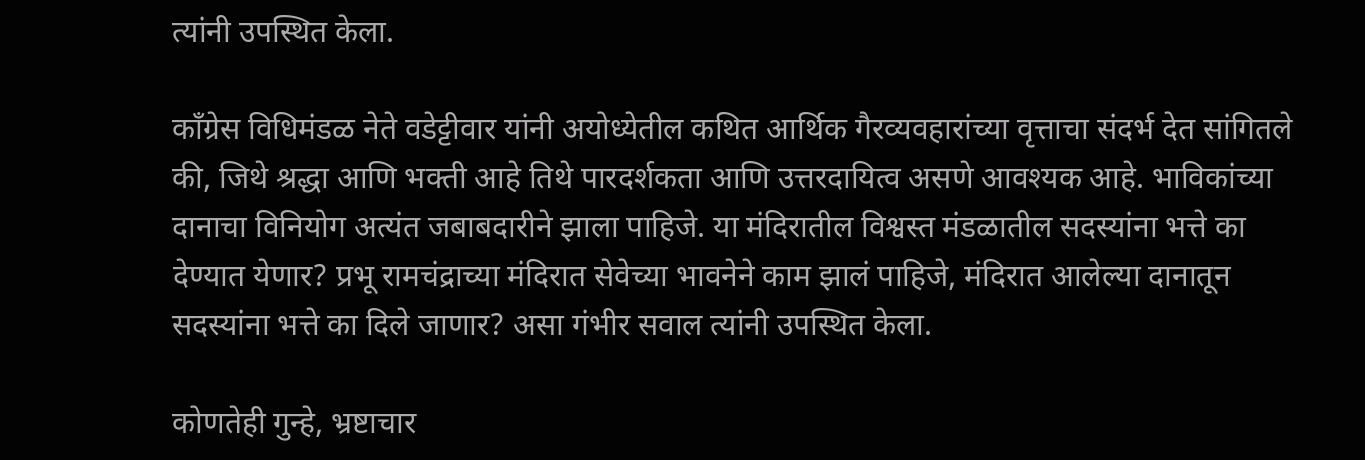त्यांनी उपस्थित केला.

काँग्रेस विधिमंडळ नेते वडेट्टीवार यांनी अयोध्येतील कथित आर्थिक गैरव्यवहारांच्या वृत्ताचा संदर्भ देत सांगितले की, जिथे श्रद्धा आणि भक्ती आहे तिथे पारदर्शकता आणि उत्तरदायित्व असणे आवश्यक आहे. भाविकांच्या दानाचा विनियोग अत्यंत जबाबदारीने झाला पाहिजे. या मंदिरातील विश्वस्त मंडळातील सदस्यांना भत्ते का देण्यात येणार? प्रभू रामचंद्राच्या मंदिरात सेवेच्या भावनेने काम झालं पाहिजे, मंदिरात आलेल्या दानातून सदस्यांना भत्ते का दिले जाणार? असा गंभीर सवाल त्यांनी उपस्थित केला.

कोणतेही गुन्हे, भ्रष्टाचार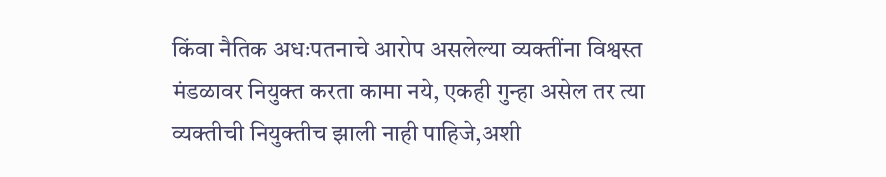किंवा नैतिक अधःपतनाचे आरोप असलेल्या व्यक्तींना विश्वस्त मंडळावर नियुक्त करता कामा नये, एकही गुन्हा असेल तर त्या व्यक्तीची नियुक्तीच झाली नाही पाहिजे,अशी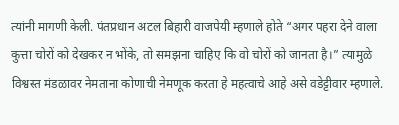त्यांनी मागणी केली. पंतप्रधान अटल बिहारी वाजपेयी म्हणाले होते “अगर पहरा देने वाला कुत्ता चोरों को देखकर न भोंके, तो समझना चाहिए कि वो चोरों को जानता है।” त्यामुळे विश्वस्त मंडळावर नेमताना कोणाची नेमणूक करता हे महत्वाचे आहे असे वडेट्टीवार म्हणाले.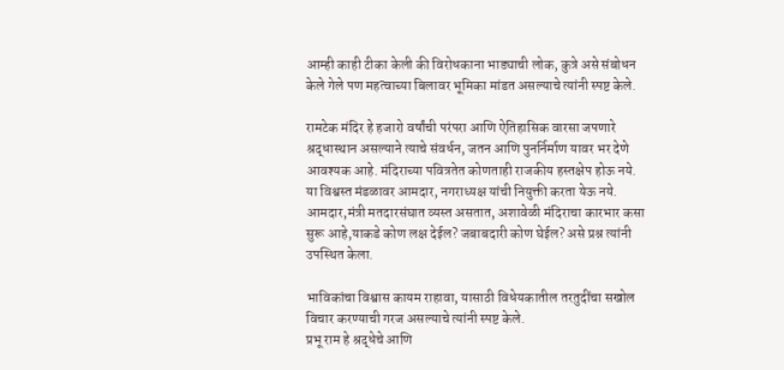आम्ही काही टीका केली की विरोधकाना भाड्याची लोक, कुत्रे असे संबोधन केले गेले पण महत्वाच्या बिलावर भूमिका मांडत असल्याचे त्यांनी स्पष्ट केले.

रामटेक मंदिर हे हजारो वर्षांची परंपरा आणि ऐतिहासिक वारसा जपणारे श्रद्धास्थान असल्याने त्याचे संवर्धन, जतन आणि पुनर्निर्माण यावर भर देणे आवश्यक आहे. मंदिराच्या पवित्रतेत कोणताही राजकीय हस्तक्षेप होऊ नये. या विश्वस्त मंडळावर आमदार, नगराध्यक्ष यांची नियुक्ती करता येऊ नये. आमदार,मंत्री मतदारसंघात व्यस्त असतात, अशावेळी मंदिराचा कारभार कसा सुरू आहे,याकडे कोण लक्ष देईल? जबाबदारी कोण घेईल? असे प्रश्न त्यांनी उपस्थित केला.

भाविकांचा विश्वास कायम राहावा, यासाठी विधेयकातील तरतुदींचा सखोल विचार करण्याची गरज असल्याचे त्यांनी स्पष्ट केले.
प्रभू राम हे श्रद्धेचे आणि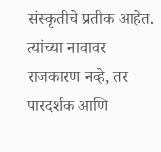संस्कृतीचे प्रतीक आहेत. त्यांच्या नावावर राजकारण नव्हे, तर पारदर्शक आणि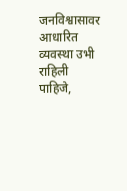जनविश्वासावर आधारित व्यवस्था उभी राहिली पाहिजे,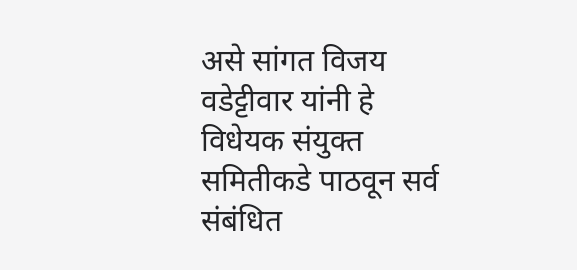असे सांगत विजय वडेट्टीवार यांनी हे विधेयक संयुक्त समितीकडे पाठवून सर्व संबंधित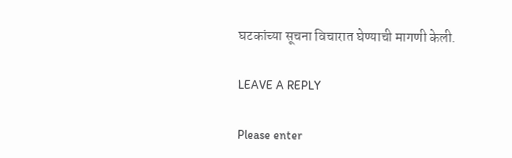घटकांच्या सूचना विचारात घेण्याची मागणी केली.

LEAVE A REPLY

Please enter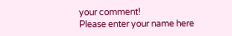your comment!
Please enter your name here